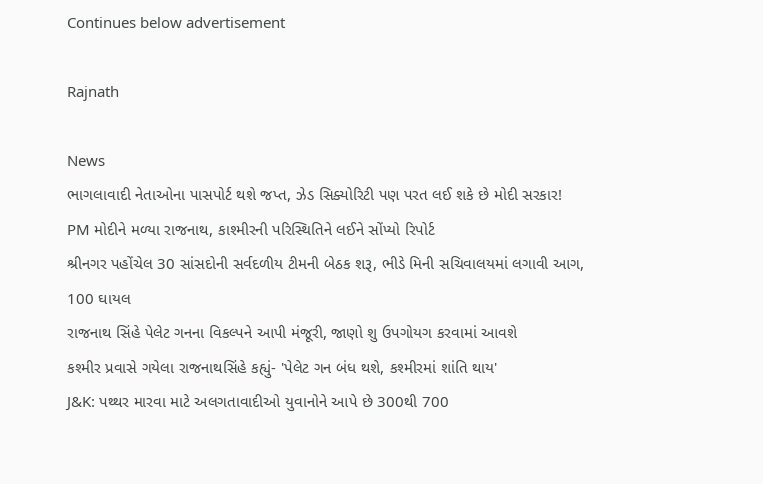Continues below advertisement

Rajnath

News
ભાગલાવાદી નેતાઓના પાસપોર્ટ થશે જપ્ત, ઝેડ સિક્યોરિટી પણ પરત લઈ શકે છે મોદી સરકાર!
PM મોદીને મળ્યા રાજનાથ, કાશ્મીરની પરિસ્થિતિને લઈને સોંપ્યો રિપોર્ટ
શ્રીનગર પહોંચેલ 30 સાંસદોની સર્વદળીય ટીમની બેઠક શરૂ, ભીડે મિની સચિવાલયમાં લગાવી આગ, 100 ઘાયલ
રાજનાથ સિંહે પેલેટ ગનના વિકલ્પને આપી મંજૂરી, જાણો શુ ઉપગોયગ કરવામાં આવશે
કશ્મીર પ્રવાસે ગયેલા રાજનાથસિંહે કહ્યું- 'પેલેટ ગન બંધ થશે, કશ્મીરમાં શાંતિ થાય'
J&K: પથ્થર મારવા માટે અલગતાવાદીઓ યુવાનોને આપે છે 300થી 700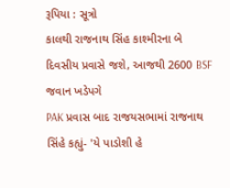રૂપિયા : સૂત્રો
કાલથી રાજનાથ સિંહ કાશ્મીરના બે દિવસીય પ્રવાસે જશે, આજથી 2600 BSF જવાન ખડેપગે
PAK પ્રવાસ બાદ રાજયસભામાં રાજનાથ સિંહે કહ્યું- 'યે પાડોશી હે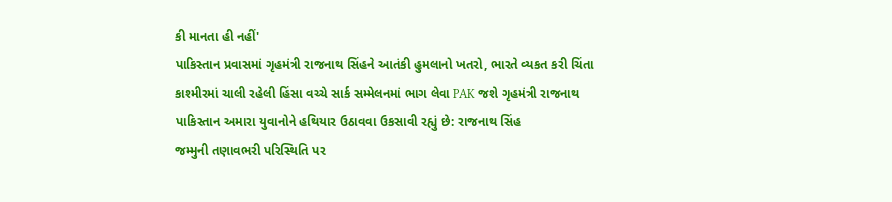કી માનતા હી નહીં'
પાકિસ્તાન પ્રવાસમાં ગૃહમંત્રી રાજનાથ સિંહને આતંકી હુમલાનો ખતરો, ભારતે વ્યકત કરી ચિંતા
કાશ્મીરમાં ચાલી રહેલી હિંસા વચ્ચે સાર્ક સમ્મેલનમાં ભાગ લેવા PAK જશે ગૃહમંત્રી રાજનાથ
પાકિસ્તાન અમારા યુવાનોને હથિયાર ઉઠાવવા ઉકસાવી રહ્યું છે: રાજનાથ સિંહ
જમ્મુની તણાવભરી પરિસ્થિતિ પર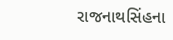રાજનાથસિંહના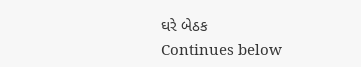ઘરે બેઠક
Continues below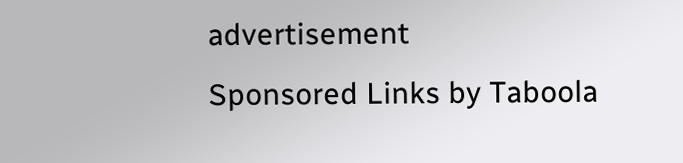advertisement
Sponsored Links by Taboola